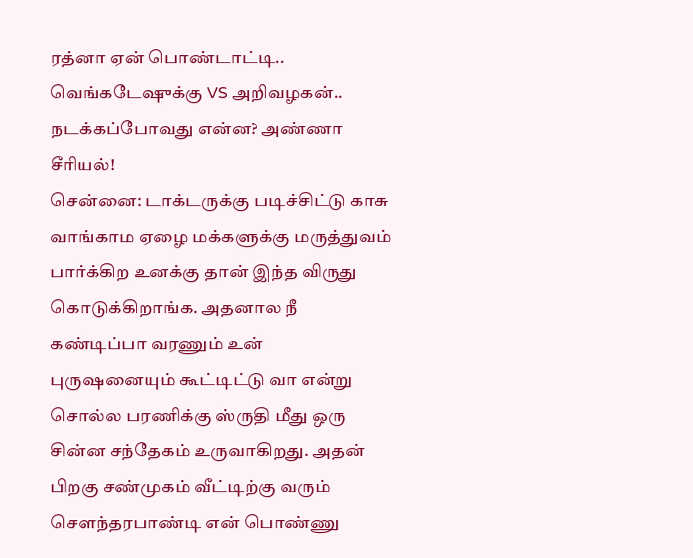ரத்னா ஏன் பொண்டாட்டி.. வெங்கடேஷுக்கு VS அறிவழகன்.. நடக்கப்போவது என்ன? அண்ணா சீரியல்!
சென்னை: டாக்டருக்கு படிச்சிட்டு காசு வாங்காம ஏழை மக்களுக்கு மருத்துவம் பார்க்கிற உனக்கு தான் இந்த விருது கொடுக்கிறாங்க. அதனால நீ கண்டிப்பா வரணும் உன் புருஷனையும் கூட்டிட்டு வா என்று சொல்ல பரணிக்கு ஸ்ருதி மீது ஒரு சின்ன சந்தேகம் உருவாகிறது. அதன் பிறகு சண்முகம் வீட்டிற்கு வரும் சௌந்தரபாண்டி என் பொண்ணு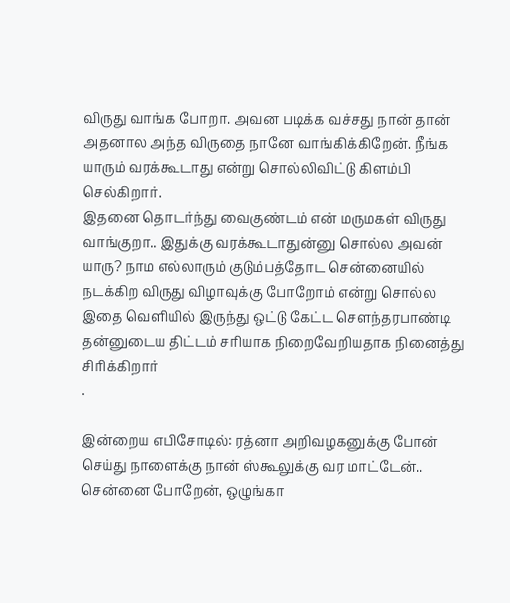விருது வாங்க போறா. அவன படிக்க வச்சது நான் தான் அதனால அந்த விருதை நானே வாங்கிக்கிறேன். நீங்க யாரும் வரக்கூடாது என்று சொல்லிவிட்டு கிளம்பி செல்கிறார்.
இதனை தொடர்ந்து வைகுண்டம் என் மருமகள் விருது வாங்குறா.. இதுக்கு வரக்கூடாதுன்னு சொல்ல அவன் யாரு? நாம எல்லாரும் குடும்பத்தோட சென்னையில் நடக்கிற விருது விழாவுக்கு போறோம் என்று சொல்ல இதை வெளியில் இருந்து ஒட்டு கேட்ட சௌந்தரபாண்டி தன்னுடைய திட்டம் சரியாக நிறைவேறியதாக நினைத்து சிரிக்கிறார்
.

இன்றைய எபிசோடில்: ரத்னா அறிவழகனுக்கு போன் செய்து நாளைக்கு நான் ஸ்கூலுக்கு வர மாட்டேன்.. சென்னை போறேன், ஒழுங்கா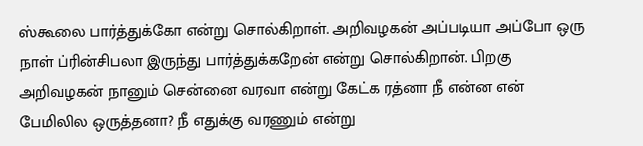ஸ்கூலை பார்த்துக்கோ என்று சொல்கிறாள். அறிவழகன் அப்படியா அப்போ ஒரு நாள் ப்ரின்சிபலா இருந்து பார்த்துக்கறேன் என்று சொல்கிறான். பிறகு அறிவழகன் நானும் சென்னை வரவா என்று கேட்க ரத்னா நீ என்ன என் பேமிலில ஒருத்தனா? நீ எதுக்கு வரணும் என்று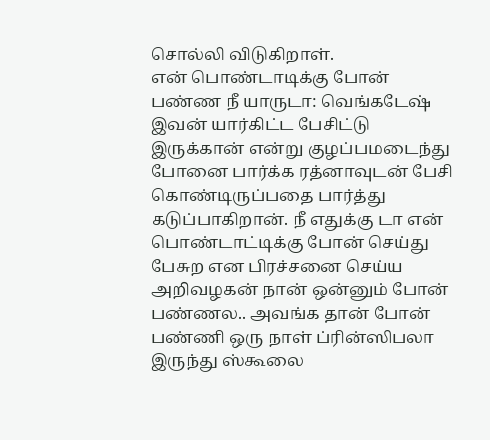சொல்லி விடுகிறாள்.
என் பொண்டாடிக்கு போன் பண்ண நீ யாருடா: வெங்கடேஷ் இவன் யார்கிட்ட பேசிட்டு இருக்கான் என்று குழப்பமடைந்து போனை பார்க்க ரத்னாவுடன் பேசி கொண்டிருப்பதை பார்த்து கடுப்பாகிறான். நீ எதுக்கு டா என் பொண்டாட்டிக்கு போன் செய்து பேசுற என பிரச்சனை செய்ய அறிவழகன் நான் ஒன்னும் போன் பண்ணல.. அவங்க தான் போன் பண்ணி ஒரு நாள் ப்ரின்ஸிபலா இருந்து ஸ்கூலை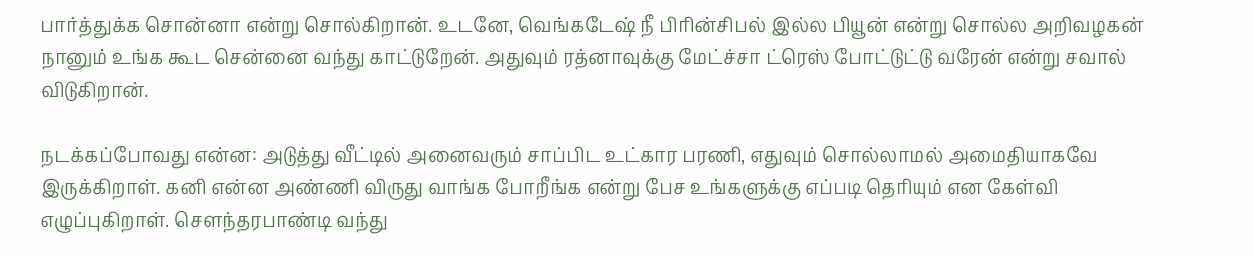பார்த்துக்க சொன்னா என்று சொல்கிறான். உடனே, வெங்கடேஷ் நீ பிரின்சிபல் இல்ல பியூன் என்று சொல்ல அறிவழகன் நானும் உங்க கூட சென்னை வந்து காட்டுறேன். அதுவும் ரத்னாவுக்கு மேட்ச்சா ட்ரெஸ் போட்டுட்டு வரேன் என்று சவால் விடுகிறான்.

நடக்கப்போவது என்ன: அடுத்து வீட்டில் அனைவரும் சாப்பிட உட்கார பரணி, எதுவும் சொல்லாமல் அமைதியாகவே இருக்கிறாள். கனி என்ன அண்ணி விருது வாங்க போறீங்க என்று பேச உங்களுக்கு எப்படி தெரியும் என கேள்வி எழுப்புகிறாள். சௌந்தரபாண்டி வந்து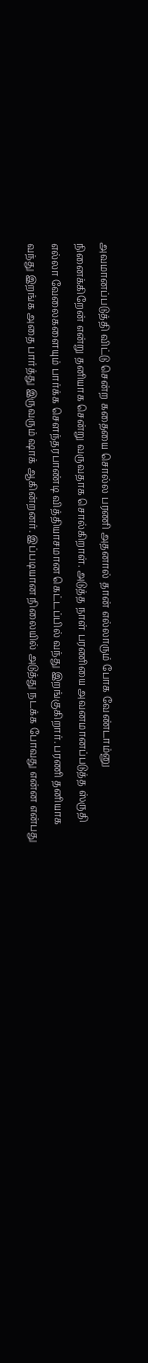அவமானப்படுத்தி விட்டு சென்ற கதையை சொல்ல பரணி அதனால் தான் எல்லாரும் போக வேண்டாம்னு நினைக்கிறேன் என்று தனியாக சென்று வருவதாக சொல்கிறாள். அடுத்த நாள் பரணியை அவனமானப்படுத்த ஸ்ருதி எல்லா வேலைகளையும் பார்க்க சௌந்தரபாண்டி வித்தியாசமான கெட்டப்பில் வந்து இறங்குகிறார். பரணி தனியாக வந்து இறங்க அதை பார்த்து இருவரும் ஷாக் ஆகின்றனர். இப்படியான நிலையில் அடுத்து நடக்க போவது என்ன என்பது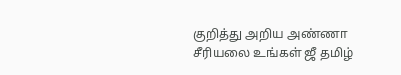குறித்து அறிய அண்ணா சீரியலை உங்கள் ஜீ தமிழ்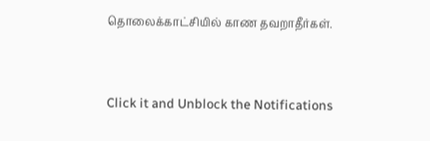தொலைக்காட்சியில் காண தவறாதீர்கள்.


Click it and Unblock the Notifications